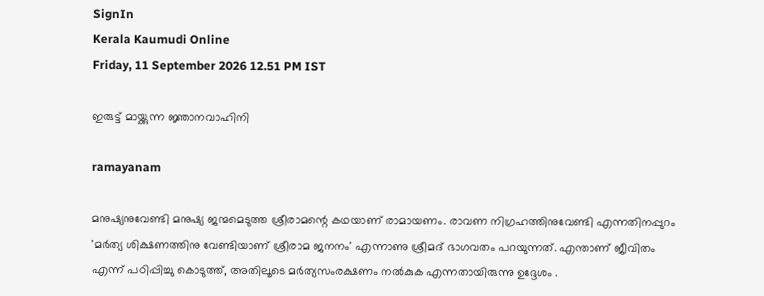SignIn
Kerala Kaumudi Online
Friday, 11 September 2026 12.51 PM IST

ഇരുട്ട് മായ്ക്കുന്ന ജ്ഞാനവാഹിനി

ramayanam

മനുഷ്യനുവേണ്ടി മനുഷ്യ ജന്മമെടുത്ത ശ്രീരാമന്റെ കഥയാണ് രാമായണം. രാവണ നിഗ്രഹത്തിനുവേണ്ടി എന്നതിനപ്പുറം 'മർത്യ ശിക്ഷണത്തിനു വേണ്ടിയാണ് ശ്രീരാമ ജനനം' എന്നാണു ശ്രീമദ് ഭാഗവതം പറയുന്നത്. എന്താണ് ജീവിതം എന്ന് പഠിപ്പിച്ചു കൊടുത്ത്, അതിലൂടെ മർത്യസംരക്ഷണം നൽകുക എന്നതായിരുന്നു ഉദ്ദേശം .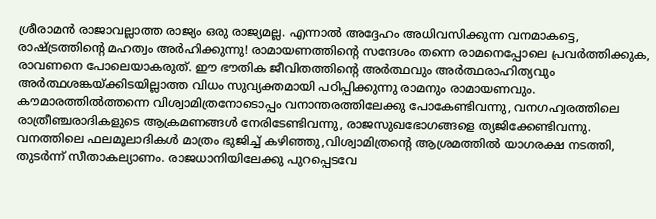ശ്രീരാമൻ രാജാവല്ലാത്ത രാജ്യം ഒരു രാജ്യമല്ല. എന്നാൽ അദ്ദേഹം അധിവസിക്കുന്ന വനമാകട്ടെ, രാഷ്ട്രത്തിന്റെ മഹത്വം അർഹിക്കുന്നു! രാമായണത്തിന്റെ സന്ദേശം തന്നെ രാമനെപ്പോലെ പ്രവർത്തിക്കുക, രാവണനെ പോലെയാകരുത്. ഈ ഭൗതിക ജീവിതത്തിന്റെ അർത്ഥവും അർത്ഥരാഹിത്യവും അർത്ഥശങ്കയ്ക്കിടയില്ലാത്ത വിധം സുവ്യക്തമായി പഠിപ്പിക്കുന്നു രാമനും രാമായണവും. കൗമാരത്തിൽത്തന്നെ വിശ്വാമിത്രനോടൊപ്പം വനാന്തരത്തിലേക്കു പോകേണ്ടിവന്നു, വനഗഹ്വരത്തിലെ രാത്രീഞ്ചരാദികളുടെ ആക്രമണങ്ങൾ നേരിടേണ്ടിവന്നു, രാജസുഖഭോഗങ്ങളെ ത്യജിക്കേണ്ടിവന്നു. വനത്തിലെ ഫലമൂലാദികൾ മാത്രം ഭുജിച്ച് കഴിഞ്ഞു,വിശ്വാമിത്രന്റെ ആശ്രമത്തിൽ യാഗരക്ഷ നടത്തി, തുടർന്ന് സീതാകല്യാണം. രാജധാനിയിലേക്കു പുറപ്പെടവേ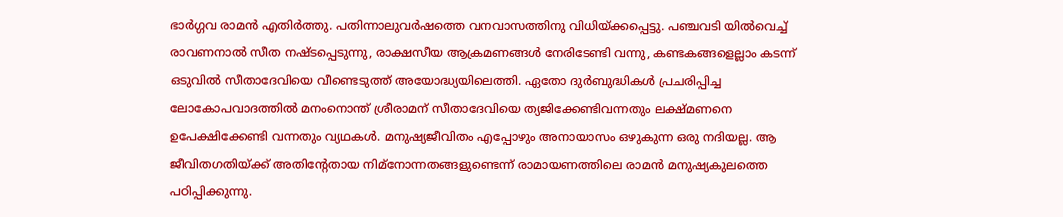ഭാർഗ്ഗവ രാമൻ എതിർത്തു. പതിന്നാലുവർഷത്തെ വനവാസത്തിനു വിധിയ്ക്കപ്പെട്ടു. പഞ്ചവടി യിൽവെച്ച് രാവണനാൽ സീത നഷ്ടപ്പെടുന്നു, രാക്ഷസീയ ആക്രമണങ്ങൾ നേരിടേണ്ടി വന്നു, കണ്ടകങ്ങളെല്ലാം കടന്ന് ഒടുവിൽ സീതാദേവിയെ വീണ്ടെടുത്ത് അയോദ്ധ്യയിലെത്തി. ഏതോ ദുർബുദ്ധികൾ പ്രചരിപ്പിച്ച ലോകോപവാദത്തിൽ മനംനൊന്ത് ശ്രീരാമന് സീതാദേവിയെ ത്യജിക്കേണ്ടിവന്നതും ലക്ഷ്മണനെ ഉപേക്ഷിക്കേണ്ടി വന്നതും വ്യഥകൾ. മനുഷ്യജീവിതം എപ്പോഴും അനായാസം ഒഴുകുന്ന ഒരു നദിയല്ല. ആ ജീവിതഗതിയ്ക്ക് അതിന്റേതായ നിമ്‌നോന്നതങ്ങളുണ്ടെന്ന് രാമായണത്തിലെ രാമൻ മനുഷ്യകുലത്തെ പഠിപ്പിക്കുന്നു.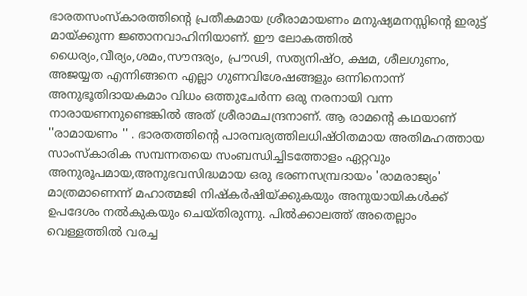ഭാരതസംസ്‌കാരത്തിന്റെ പ്രതീകമായ ശ്രീരാമായണം മനുഷ്യമനസ്സിന്റെ ഇരുട്ട് മായ്ക്കുന്ന ജ്ഞാനവാഹിനിയാണ്. ഈ ലോകത്തിൽ ധൈര്യം,വീര്യം,ശമം,സൗന്ദര്യം, പ്രൗഢി, സത്യനിഷ്ഠ, ക്ഷമ, ശീലഗുണം, അജയ്യത എന്നിങ്ങനെ എല്ലാ ഗുണവിശേഷങ്ങളും ഒന്നിനൊന്ന് അനുഭൂതിദായകമാം വിധം ഒത്തുചേർന്ന ഒരു നരനായി വന്ന നാരായണനുണ്ടെങ്കിൽ അത് ശ്രീരാമചന്ദ്രനാണ്. ആ രാമന്റെ കഥയാണ് ''രാമായണം '' . ഭാരതത്തിന്റെ പാരമ്പര്യത്തിലധിഷ്ഠിതമായ അതിമഹത്തായ സാംസ്‌കാരിക സമ്പന്നതയെ സംബന്ധിച്ചിടത്തോളം ഏറ്റവും അനുരൂപമായ,അനുഭവസിദ്ധമായ ഒരു ഭരണസമ്പ്രദായം 'രാമരാജ്യം' മാത്രമാണെന്ന് മഹാത്മജി നിഷ്‌കർഷിയ്ക്കുകയും അനുയായികൾക്ക് ഉപദേശം നൽകുകയും ചെയ്തിരുന്നു. പിൽക്കാലത്ത് അതെല്ലാം വെള്ളത്തിൽ വരച്ച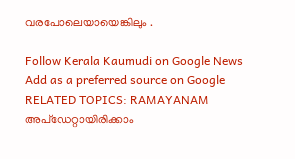വരപോലെയായെങ്കിലും .

Follow Kerala Kaumudi on Google News Add as a preferred source on Google
RELATED TOPICS: RAMAYANAM
അപ്ഡേറ്റായിരിക്കാം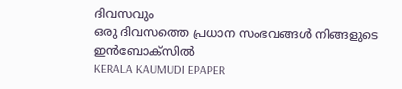ദിവസവും
ഒരു ദിവസത്തെ പ്രധാന സംഭവങ്ങൾ നിങ്ങളുടെ ഇൻബോക്സിൽ
KERALA KAUMUDI EPAPER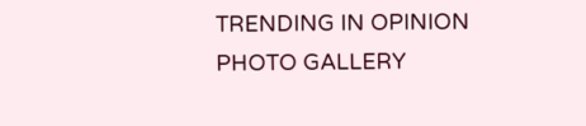TRENDING IN OPINION
PHOTO GALLERY